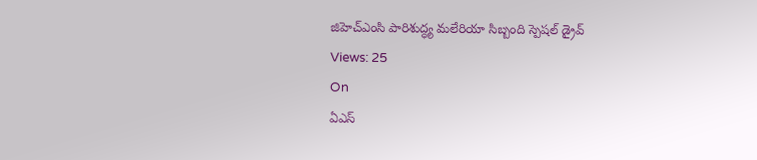జిహెచ్ఎంసి పారిశుద్ధ్య మలేరియా సిబ్బంది స్పెషల్ డ్రైవ్
Views: 25
On
ఏఎస్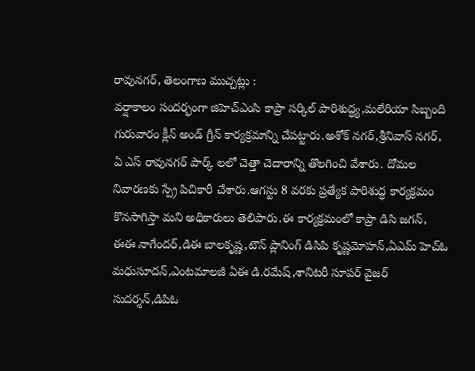రావునగర్, తెలంగాణ ముచ్చట్లు :
వర్షాకాలం సందర్భంగా జిహెచ్ఎంసి కాప్రా సర్కిల్ పారిశుద్ధ్య,మలేరియా సిబ్బంది గురువారం క్లీన్ అండ్ గ్రీన్ కార్యక్రమాన్ని చేపట్టారు.అశోక్ నగర్,శ్రీనివాస్ నగర్, ఏ ఎస్ రావునగర్ పార్క్ లలో చెత్తా చెదారాన్ని తొలగించి వేశారు. దోమల నివారణకు స్ప్రే పిచికారీ చేశారు.ఆగస్టు 8 వరకు ప్రత్యేక పారిశుద్ధ కార్యక్రమం కొనసాగిస్తా మని అధికారులు తెలిపారు.ఈ కార్యక్రమంలో కాప్రా డిసి జగన్, ఈఈ నాగేందర్,డిఈ బాలకృష్ణ,టౌన్ ప్లానింగ్ డిసిపి కృష్ణమోహన్,ఏఎమ్ హెచ్ఓ మధుసూదన్,ఎంటమాలజీ ఏఈ డి.రమేష్,శానిటరీ సూపర్ వైజర్ సుదర్శన్,డిపిఓ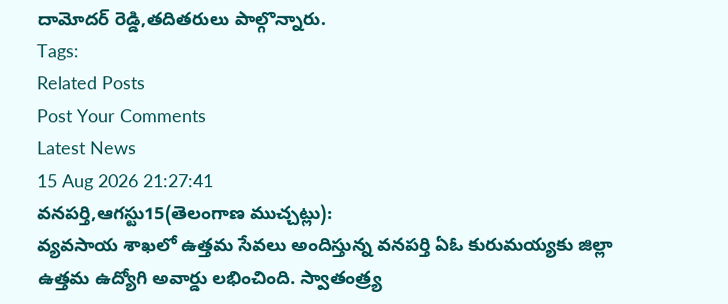దామోదర్ రెడ్డి,తదితరులు పాల్గొన్నారు.
Tags:
Related Posts
Post Your Comments
Latest News
15 Aug 2026 21:27:41
వనపర్తి,ఆగస్టు15(తెలంగాణ ముచ్చట్లు):
వ్యవసాయ శాఖలో ఉత్తమ సేవలు అందిస్తున్న వనపర్తి ఏఓ కురుమయ్యకు జిల్లా ఉత్తమ ఉద్యోగి అవార్డు లభించింది. స్వాతంత్ర్య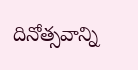దినోత్సవాన్ని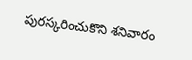పురస్కరించుకొని శనివారం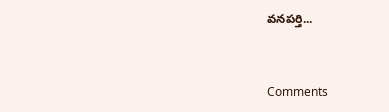వనపర్తి...


Comments